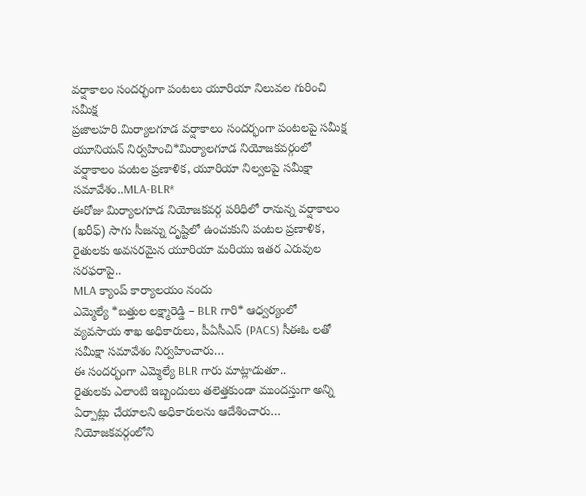వర్షాకాలం సందర్భంగా పంటలు యూరియా నిలువల గురించి సమీక్ష
ప్రజాలహరి మిర్యాలగూడ వర్షాకాలం సందర్భంగా పంటలపై సమీక్ష యూనియన్ నిర్వహించి*మిర్యాలగూడ నియోజకవర్గంలో వర్షాకాలం పంటల ప్రణాళిక, యూరియా నిల్వలపై సమీక్షా సమావేశం..MLA-BLR*
ఈరోజు మిర్యాలగూడ నియోజకవర్గ పరిధిలో రానున్న వర్షాకాలం (ఖరీఫ్) సాగు సీజన్ను దృష్టిలో ఉంచుకుని పంటల ప్రణాళిక, రైతులకు అవసరమైన యూరియా మరియు ఇతర ఎరువుల సరఫరాపై..
MLA క్యాంప్ కార్యాలయం నందు
ఎమ్మెల్యే *బత్తుల లక్ష్మారెడ్డి – BLR గారి* ఆధ్వర్యంలో
వ్యవసాయ శాఖ అధికారులు, పీఏసీఎస్ (PACS) సీఈఓ లతో సమీక్షా సమావేశం నిర్వహించారు…
ఈ సందర్భంగా ఎమ్మెల్యే BLR గారు మాట్లాడుతూ..
రైతులకు ఎలాంటి ఇబ్బందులు తలెత్తకుండా ముందస్తుగా అన్ని ఏర్పాట్లు చేయాలని అధికారులను ఆదేశించారు…
నియోజకవర్గంలోని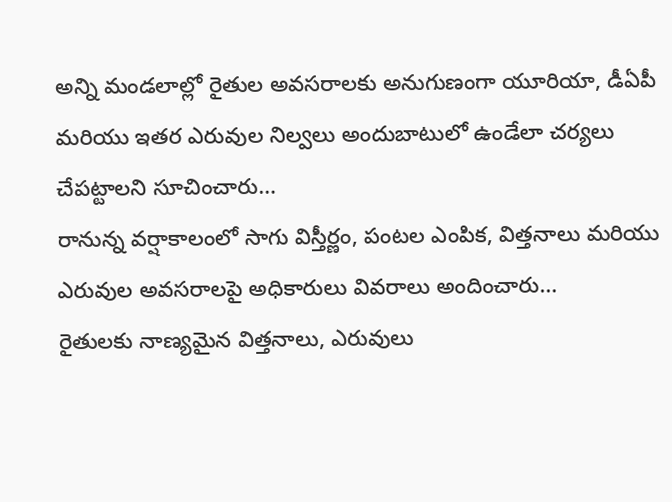అన్ని మండలాల్లో రైతుల అవసరాలకు అనుగుణంగా యూరియా, డీఏపీ మరియు ఇతర ఎరువుల నిల్వలు అందుబాటులో ఉండేలా చర్యలు చేపట్టాలని సూచించారు…
రానున్న వర్షాకాలంలో సాగు విస్తీర్ణం, పంటల ఎంపిక, విత్తనాలు మరియు ఎరువుల అవసరాలపై అధికారులు వివరాలు అందించారు…
రైతులకు నాణ్యమైన విత్తనాలు, ఎరువులు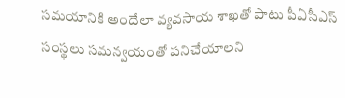సమయానికి అందేలా వ్యవసాయ శాఖతో పాటు పీఏసీఎస్ సంస్థలు సమన్వయంతో పనిచేయాలని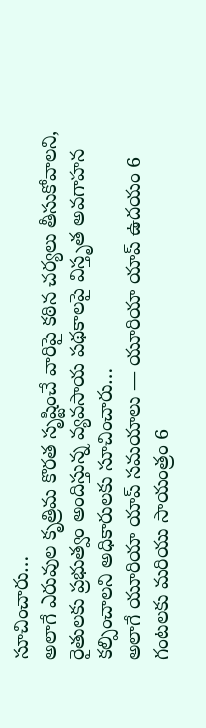సూచించారు…
అలాగే ఎరువుల కృత్రిమ కొరత సృష్టించే వారిపై కఠిన చర్యలు తీసుకోవాలని, రైతులకు ప్రభుత్వం అందిస్తున్న వ్యవసాయ పథకాలపై విస్తృత అవగాహన కల్పించాలని అధికారులకు సూచించారు…
అలాగే యూరియా యాప్ సమయాలు — యూరియా యాప్ ఉదయం 6 గంటలకు మరియు సాయంత్రం 6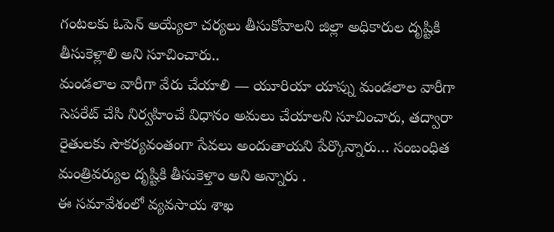గంటలకు ఓపెన్ అయ్యేలా చర్యలు తీసుకోవాలని జిల్లా అధికారుల దృష్టికి తీసుకెళ్లాలి అని సూచించారు..
మండలాల వారీగా వేరు చేయాలి — యూరియా యాప్ను మండలాల వారీగా సెపరేట్ చేసి నిర్వహించే విధానం అమలు చేయాలని సూచించారు, తద్వారా రైతులకు సౌకర్యవంతంగా సేవలు అందుతాయని పేర్కొన్నారు… సంబంధిత మంత్రివర్యుల దృష్టికి తీసుకెళ్తాం అని అన్నారు .
ఈ సమావేశంలో వ్యవసాయ శాఖ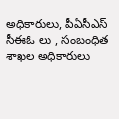అధికారులు, పీఏసీఎస్ సీఈఓ లు , సంబంధిత శాఖల అధికారులు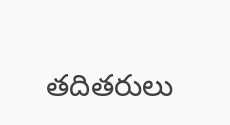తదితరులు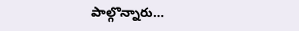పాల్గొన్నారు…